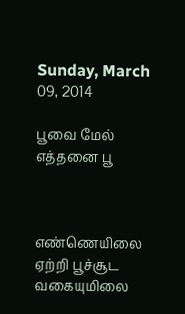Sunday, March 09, 2014

பூவை மேல் எத்தனை பூ



எண்ணெயிலை ஏற்றி பூச்சூட வகையுமிலை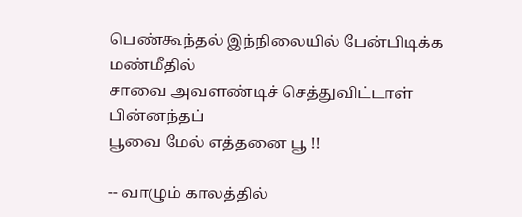பெண்கூந்தல் இந்நிலையில் பேன்பிடிக்க
மண்மீதில்
சாவை அவளண்டிச் செத்துவிட்டாள்
பின்னந்தப்
பூவை மேல் எத்தனை பூ !!

-- வாழும் காலத்தில்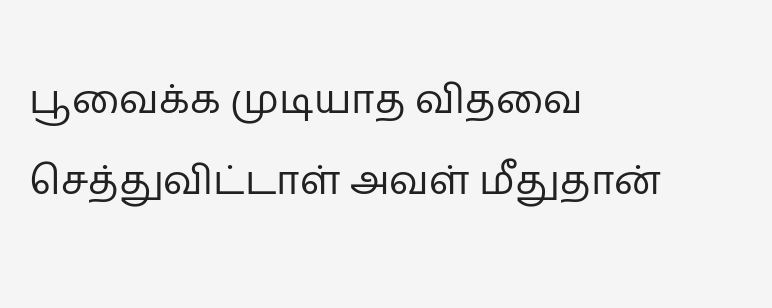பூவைக்க முடியாத விதவை செத்துவிட்டாள் அவள் மீதுதான்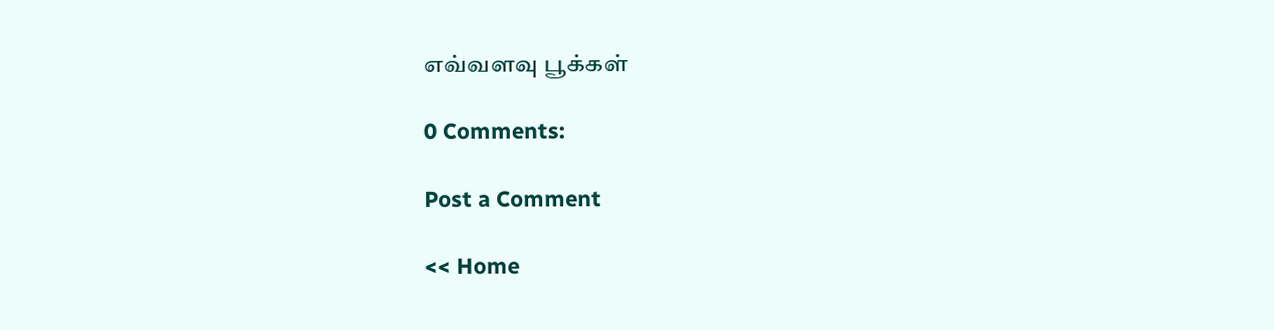எவ்வளவு பூக்கள்

0 Comments:

Post a Comment

<< Home